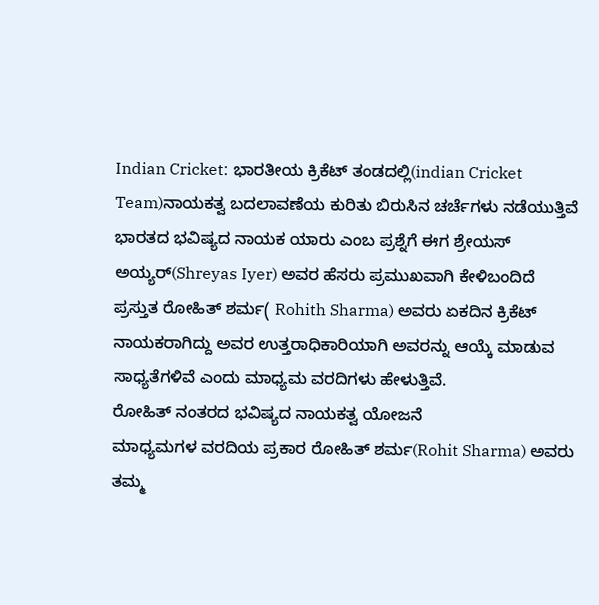Indian Cricket: ಭಾರತೀಯ ಕ್ರಿಕೆಟ್ ತಂಡದಲ್ಲಿ(indian Cricket Team)ನಾಯಕತ್ವ ಬದಲಾವಣೆಯ ಕುರಿತು ಬಿರುಸಿನ ಚರ್ಚೆಗಳು ನಡೆಯುತ್ತಿವೆ ಭಾರತದ ಭವಿಷ್ಯದ ನಾಯಕ ಯಾರು ಎಂಬ ಪ್ರಶ್ನೆಗೆ ಈಗ ಶ್ರೇಯಸ್ ಅಯ್ಯರ್(Shreyas Iyer) ಅವರ ಹೆಸರು ಪ್ರಮುಖವಾಗಿ ಕೇಳಿಬಂದಿದೆ ಪ್ರಸ್ತುತ ರೋಹಿತ್ ಶರ್ಮ( Rohith Sharma) ಅವರು ಏಕದಿನ ಕ್ರಿಕೆಟ್ ನಾಯಕರಾಗಿದ್ದು ಅವರ ಉತ್ತರಾಧಿಕಾರಿಯಾಗಿ ಅವರನ್ನು ಆಯ್ಕೆ ಮಾಡುವ ಸಾಧ್ಯತೆಗಳಿವೆ ಎಂದು ಮಾಧ್ಯಮ ವರದಿಗಳು ಹೇಳುತ್ತಿವೆ.
ರೋಹಿತ್ ನಂತರದ ಭವಿಷ್ಯದ ನಾಯಕತ್ವ ಯೋಜನೆ
ಮಾಧ್ಯಮಗಳ ವರದಿಯ ಪ್ರಕಾರ ರೋಹಿತ್ ಶರ್ಮ(Rohit Sharma) ಅವರು ತಮ್ಮ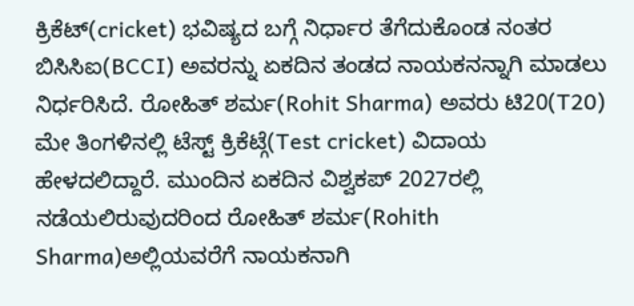ಕ್ರಿಕೆಟ್(cricket) ಭವಿಷ್ಯದ ಬಗ್ಗೆ ನಿರ್ಧಾರ ತೆಗೆದುಕೊಂಡ ನಂತರ ಬಿಸಿಸಿಐ(BCCI) ಅವರನ್ನು ಏಕದಿನ ತಂಡದ ನಾಯಕನನ್ನಾಗಿ ಮಾಡಲು ನಿರ್ಧರಿಸಿದೆ. ರೋಹಿತ್ ಶರ್ಮ(Rohit Sharma) ಅವರು ಟಿ20(T20) ಮೇ ತಿಂಗಳಿನಲ್ಲಿ ಟೆಸ್ಟ್ ಕ್ರಿಕೆಟ್ಗೆ(Test cricket) ವಿದಾಯ ಹೇಳದಲಿದ್ದಾರೆ. ಮುಂದಿನ ಏಕದಿನ ವಿಶ್ವಕಪ್ 2027ರಲ್ಲಿ ನಡೆಯಲಿರುವುದರಿಂದ ರೋಹಿತ್ ಶರ್ಮ(Rohith Sharma)ಅಲ್ಲಿಯವರೆಗೆ ನಾಯಕನಾಗಿ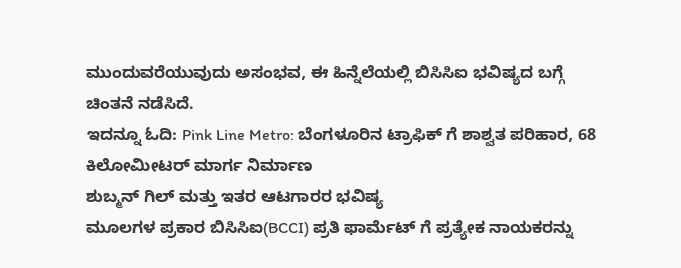ಮುಂದುವರೆಯುವುದು ಅಸಂಭವ, ಈ ಹಿನ್ನೆಲೆಯಲ್ಲಿ ಬಿಸಿಸಿಐ ಭವಿಷ್ಯದ ಬಗ್ಗೆ ಚಿಂತನೆ ನಡೆಸಿದೆ.
ಇದನ್ನೂ ಓದಿ: Pink Line Metro: ಬೆಂಗಳೂರಿನ ಟ್ರಾಫಿಕ್ ಗೆ ಶಾಶ್ವತ ಪರಿಹಾರ, 68 ಕಿಲೋಮೀಟರ್ ಮಾರ್ಗ ನಿರ್ಮಾಣ
ಶುಬ್ಮನ್ ಗಿಲ್ ಮತ್ತು ಇತರ ಆಟಗಾರರ ಭವಿಷ್ಯ
ಮೂಲಗಳ ಪ್ರಕಾರ ಬಿಸಿಸಿಐ(BCCI) ಪ್ರತಿ ಫಾರ್ಮೆಟ್ ಗೆ ಪ್ರತ್ಯೇಕ ನಾಯಕರನ್ನು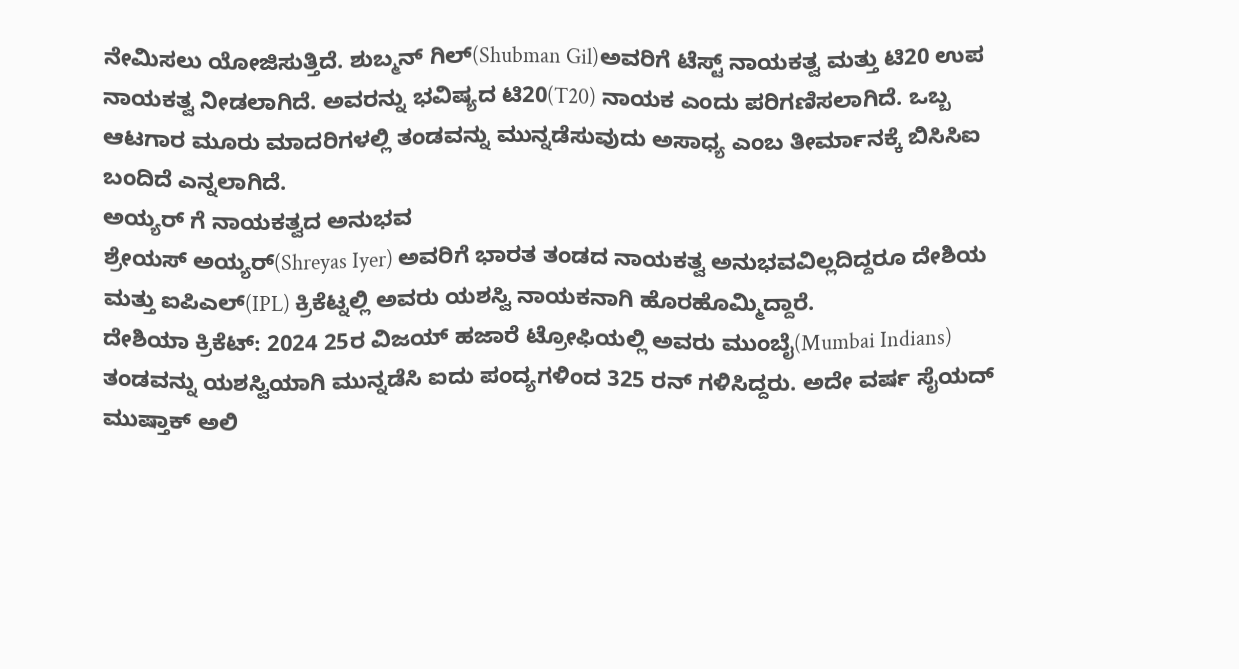ನೇಮಿಸಲು ಯೋಜಿಸುತ್ತಿದೆ. ಶುಬ್ಮನ್ ಗಿಲ್(Shubman Gil)ಅವರಿಗೆ ಟೆಸ್ಟ್ ನಾಯಕತ್ವ ಮತ್ತು ಟಿ20 ಉಪ ನಾಯಕತ್ವ ನೀಡಲಾಗಿದೆ. ಅವರನ್ನು ಭವಿಷ್ಯದ ಟಿ20(T20) ನಾಯಕ ಎಂದು ಪರಿಗಣಿಸಲಾಗಿದೆ. ಒಬ್ಬ ಆಟಗಾರ ಮೂರು ಮಾದರಿಗಳಲ್ಲಿ ತಂಡವನ್ನು ಮುನ್ನಡೆಸುವುದು ಅಸಾಧ್ಯ ಎಂಬ ತೀರ್ಮಾನಕ್ಕೆ ಬಿಸಿಸಿಐ ಬಂದಿದೆ ಎನ್ನಲಾಗಿದೆ.
ಅಯ್ಯರ್ ಗೆ ನಾಯಕತ್ವದ ಅನುಭವ
ಶ್ರೇಯಸ್ ಅಯ್ಯರ್(Shreyas Iyer) ಅವರಿಗೆ ಭಾರತ ತಂಡದ ನಾಯಕತ್ವ ಅನುಭವವಿಲ್ಲದಿದ್ದರೂ ದೇಶಿಯ ಮತ್ತು ಐಪಿಎಲ್(IPL) ಕ್ರಿಕೆಟ್ನಲ್ಲಿ ಅವರು ಯಶಸ್ವಿ ನಾಯಕನಾಗಿ ಹೊರಹೊಮ್ಮಿದ್ದಾರೆ.
ದೇಶಿಯಾ ಕ್ರಿಕೆಟ್: 2024 25ರ ವಿಜಯ್ ಹಜಾರೆ ಟ್ರೋಫಿಯಲ್ಲಿ ಅವರು ಮುಂಬೈ(Mumbai Indians) ತಂಡವನ್ನು ಯಶಸ್ವಿಯಾಗಿ ಮುನ್ನಡೆಸಿ ಐದು ಪಂದ್ಯಗಳಿಂದ 325 ರನ್ ಗಳಿಸಿದ್ದರು. ಅದೇ ವರ್ಷ ಸೈಯದ್ ಮುಷ್ತಾಕ್ ಅಲಿ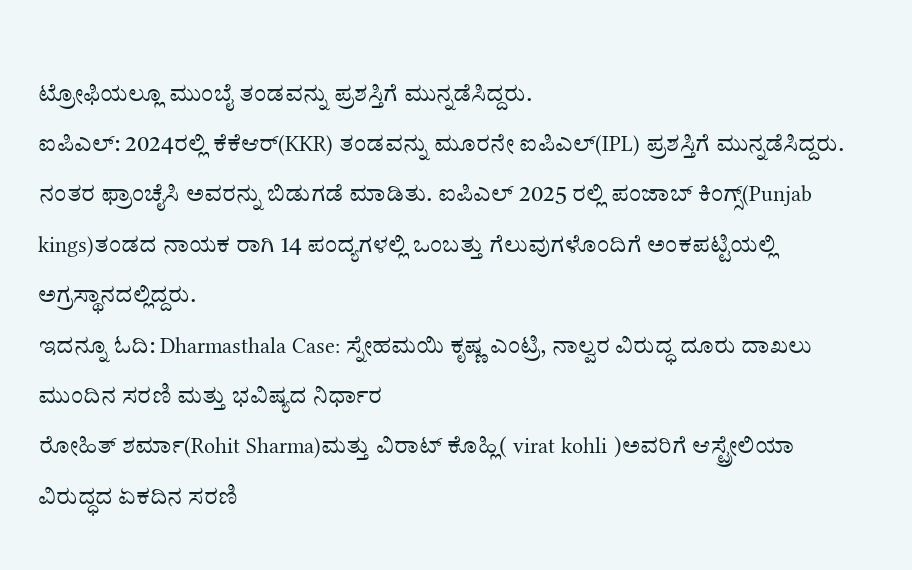ಟ್ರೋಫಿಯಲ್ಲೂ ಮುಂಬೈ ತಂಡವನ್ನು ಪ್ರಶಸ್ತಿಗೆ ಮುನ್ನಡೆಸಿದ್ದರು.
ಐಪಿಎಲ್: 2024ರಲ್ಲಿ ಕೆಕೆಆರ್(KKR) ತಂಡವನ್ನು ಮೂರನೇ ಐಪಿಎಲ್(IPL) ಪ್ರಶಸ್ತಿಗೆ ಮುನ್ನಡೆಸಿದ್ದರು. ನಂತರ ಫ್ರಾಂಚೈಸಿ ಅವರನ್ನು ಬಿಡುಗಡೆ ಮಾಡಿತು. ಐಪಿಎಲ್ 2025 ರಲ್ಲಿ ಪಂಜಾಬ್ ಕಿಂಗ್ಸ್(Punjab kings)ತಂಡದ ನಾಯಕ ರಾಗಿ 14 ಪಂದ್ಯಗಳಲ್ಲಿ ಒಂಬತ್ತು ಗೆಲುವುಗಳೊಂದಿಗೆ ಅಂಕಪಟ್ಟಿಯಲ್ಲಿ ಅಗ್ರಸ್ಥಾನದಲ್ಲಿದ್ದರು.
ಇದನ್ನೂ ಓದಿ: Dharmasthala Case: ಸ್ನೇಹಮಯಿ ಕೃಷ್ಣ ಎಂಟ್ರಿ, ನಾಲ್ವರ ವಿರುದ್ಧ ದೂರು ದಾಖಲು
ಮುಂದಿನ ಸರಣಿ ಮತ್ತು ಭವಿಷ್ಯದ ನಿರ್ಧಾರ
ರೋಹಿತ್ ಶರ್ಮಾ(Rohit Sharma)ಮತ್ತು ವಿರಾಟ್ ಕೊಹ್ಲಿ( virat kohli )ಅವರಿಗೆ ಆಸ್ಟ್ರೇಲಿಯಾ ವಿರುದ್ಧದ ಏಕದಿನ ಸರಣಿ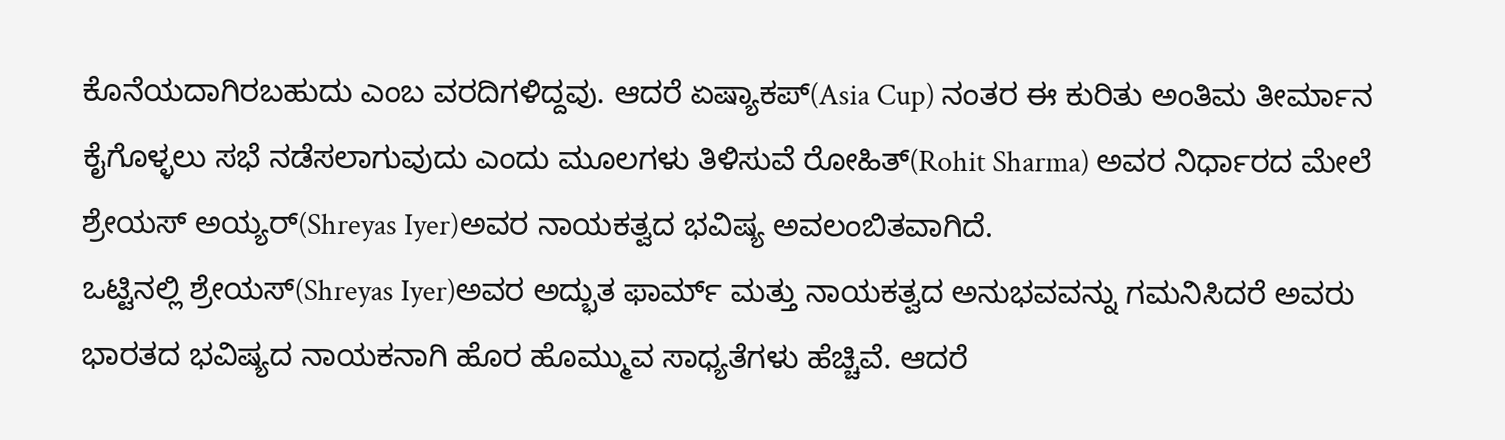ಕೊನೆಯದಾಗಿರಬಹುದು ಎಂಬ ವರದಿಗಳಿದ್ದವು. ಆದರೆ ಏಷ್ಯಾಕಪ್(Asia Cup) ನಂತರ ಈ ಕುರಿತು ಅಂತಿಮ ತೀರ್ಮಾನ ಕೈಗೊಳ್ಳಲು ಸಭೆ ನಡೆಸಲಾಗುವುದು ಎಂದು ಮೂಲಗಳು ತಿಳಿಸುವೆ ರೋಹಿತ್(Rohit Sharma) ಅವರ ನಿರ್ಧಾರದ ಮೇಲೆ ಶ್ರೇಯಸ್ ಅಯ್ಯರ್(Shreyas Iyer)ಅವರ ನಾಯಕತ್ವದ ಭವಿಷ್ಯ ಅವಲಂಬಿತವಾಗಿದೆ.
ಒಟ್ಟಿನಲ್ಲಿ ಶ್ರೇಯಸ್(Shreyas Iyer)ಅವರ ಅದ್ಭುತ ಫಾರ್ಮ್ ಮತ್ತು ನಾಯಕತ್ವದ ಅನುಭವವನ್ನು ಗಮನಿಸಿದರೆ ಅವರು ಭಾರತದ ಭವಿಷ್ಯದ ನಾಯಕನಾಗಿ ಹೊರ ಹೊಮ್ಮುವ ಸಾಧ್ಯತೆಗಳು ಹೆಚ್ಚಿವೆ. ಆದರೆ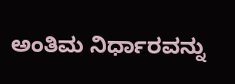ಅಂತಿಮ ನಿರ್ಧಾರವನ್ನು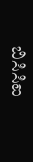ಬಿಸಿಸಿಐ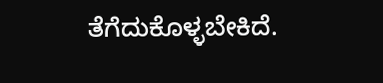ತೆಗೆದುಕೊಳ್ಳಬೇಕಿದೆ.